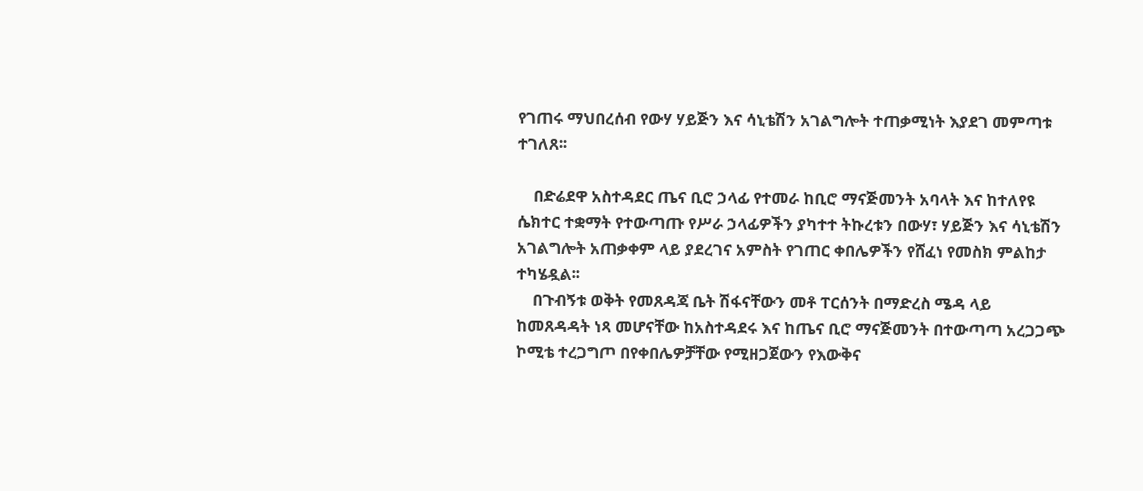የገጠሩ ማህበረሰብ የውሃ ሃይጅን እና ሳኒቴሽን አገልግሎት ተጠቃሚነት እያደገ መምጣቱ ተገለጸ፡፡

    በድሬደዋ አስተዳደር ጤና ቢሮ ኃላፊ የተመራ ከቢሮ ማናጅመንት አባላት እና ከተለየዩ ሴክተር ተቋማት የተውጣጡ የሥራ ኃላፊዎችን ያካተተ ትኩረቱን በውሃ፣ ሃይጅን እና ሳኒቴሽን አገልግሎት አጠቃቀም ላይ ያደረገና አምስት የገጠር ቀበሌዎችን የሸፈነ የመስክ ምልከታ ተካሄዷል፡፡
    በጉብኝቱ ወቅት የመጸዳጃ ቤት ሽፋናቸውን መቶ ፐርሰንት በማድረስ ሜዳ ላይ ከመጸዳዳት ነጻ መሆናቸው ከአስተዳደሩ እና ከጤና ቢሮ ማናጅመንት በተውጣጣ አረጋጋጭ ኮሚቴ ተረጋግጦ በየቀበሌዎቻቸው የሚዘጋጀውን የእውቅና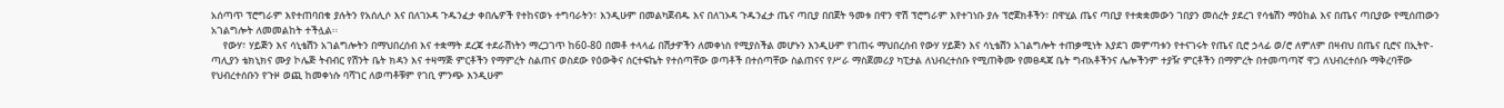አሰጣጥ ፕሮግራም እየተጠባበቁ ያሉትን የአሰሊሶ እና በለገኦዳ ጉዱንፈታ ቀበሌዎች የተከናወኑ ተግባራትን፣ እንዲሁም በመልካጀብዱ እና በለገኦዳ ጉዱንፈታ ጤና ጣቢያ በበጀት ዓመቱ በዋን ዋሽ ፕሮግራም እየተገነቡ ያሉ ፕሮጀክቶችን፣ በዋሂል ጤና ጣቢያ የተቋቋመውን ገበያን መሰረት ያደረገ የሳቴሽን ማዕከል እና በጤና ጣቢያው የሚሰጠውን አገልግሎት ለመመልከት ተችሏል፡፡
    የውሃ፣ ሃይጅን እና ሳኒቴሽን አገልግሎትን በማህበረሰብ እና ተቋማት ደረጃ ተደራሽነትን ማረጋገጥ ከ60-80 በመቶ ተላላፊ በሽታዎችን ለመቀነስ የሚያስችል መሆኑን እንዲሁም የገጠሩ ማህበረሰብ የውሃ ሃይጅን እና ሳኒቴሽን አገልግሎት ተጠቃሚነት እያደገ መምጣቱን የተናገሩት የጤና ቢሮ ኃላፊ ወ/ሮ ለምለም በዛብህ በጤና ቢሮና በኢትዮ-ጣሊያን ቴክኒክና ሙያ ኮሌጅ ትብብር የሽንት ቤት ክዳን እና ተዛማጅ ምርቶችን የማምረት ስልጠና ወስደው የዕውቅና ሰርተፍኬት የተሰጣቸው ወጣቶች በተሰጣቸው ስልጠናና የሥራ ማስጀመሪያ ካፒታል ለህብረተሰቡ የሚጠቅሙ የመፀዳጃ ቤት ግብአቶችንና ሌሎችንም ተያዥ ምርቶችን በማምረት በተመጣጣኛ ዋጋ ለህብረተሰቡ ማቅረባቸው የህብረተሰቡን የጉዞ ወጪ ከመቀነሱ ባሻገር ለወጣቶቹም የገቢ ምንጭ እንዲሁም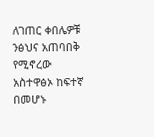ለገጠር ቀበሌዎቹ ንፅህና አጠባበቅ የሚኖረው አስተዋፅኦ ከፍተኛ በመሆኑ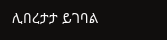ሊበረታታ ይገባል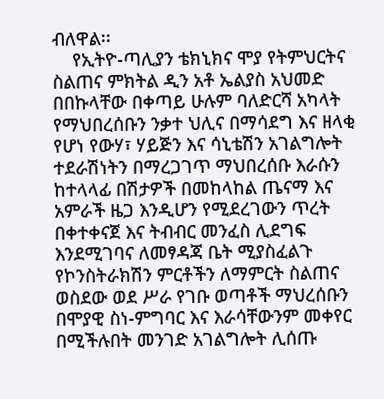ብለዋል፡፡
    የኢትዮ-ጣሊያን ቴክኒክና ሞያ የትምህርትና ስልጠና ምክትል ዲን አቶ ኤልያስ አህመድ በበኩላቸው በቀጣይ ሁሉም ባለድርሻ አካላት የማህበረሰቡን ንቃተ ህሊና በማሳደግ እና ዘላቂ የሆነ የውሃ፣ ሃይጅን እና ሳኒቴሽን አገልግሎት ተደራሽነትን በማረጋገጥ ማህበረሰቡ እራሱን ከተላላፊ በሽታዎች በመከላከል ጤናማ እና አምራች ዜጋ እንዲሆን የሚደረገውን ጥረት በቀተቀናጀ እና ትብብር መንፈስ ሊደግፍ እንደሚገባና ለመፃዳጃ ቤት ሚያስፈልጉ የኮንስትራክሽን ምርቶችን ለማምርት ስልጠና ወስደው ወደ ሥራ የገቡ ወጣቶች ማህረሰቡን በሞያዊ ስነ-ምግባር እና እራሳቸውንም መቀየር በሚችሉበት መንገድ አገልግሎት ሊሰጡ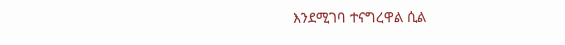እንደሚገባ ተናግረዋል ሲል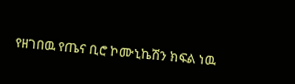የዘገበዉ የጤና ቢሮ ኮሙኒኬሽን ክፍል ነዉ